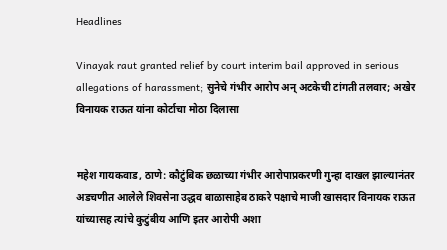Headlines

Vinayak raut granted relief by court interim bail approved in serious allegations of harassment; सुनेचे गंभीर आरोप अन् अटकेची टांगती तलवार; अखेर विनायक राऊत यांना कोर्टाचा मोठा दिलासा


महेश गायकवाड, ठाणे: कौटुंबिक छळाच्या गंभीर आरोपाप्रकरणी गुन्हा दाखल झाल्यानंतर अडचणीत आलेले शिवसेना उद्धव बाळासाहेब ठाकरे पक्षाचे माजी खासदार विनायक राऊत यांच्यासह त्यांचे कुटुंबीय आणि इतर आरोपी अशा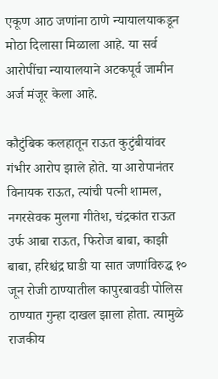एकूण आठ जणांना ठाणे न्यायालयाकडून मोठा दिलासा मिळाला आहे. या सर्व आरोपींचा न्यायालयाने अटकपूर्व जामीन अर्ज मंजूर केला आहे.

कौटुंबिक कलहातून राऊत कुटुंबीयांवर गंभीर आरोप झाले होते. या आरोपानंतर विनायक राऊत, त्यांची पत्नी शामल, नगरसेवक मुलगा गीतेश, चंद्रकांत राऊत उर्फ आबा राऊत, फिरोज बाबा, काझी बाबा, हरिश्चंद्र घाडी या सात जणांविरुद्ध १० जून रोजी ठाण्यातील कापुरबावडी पोलिस ठाण्यात गुन्हा दाखल झाला होता. त्यामुळे राजकीय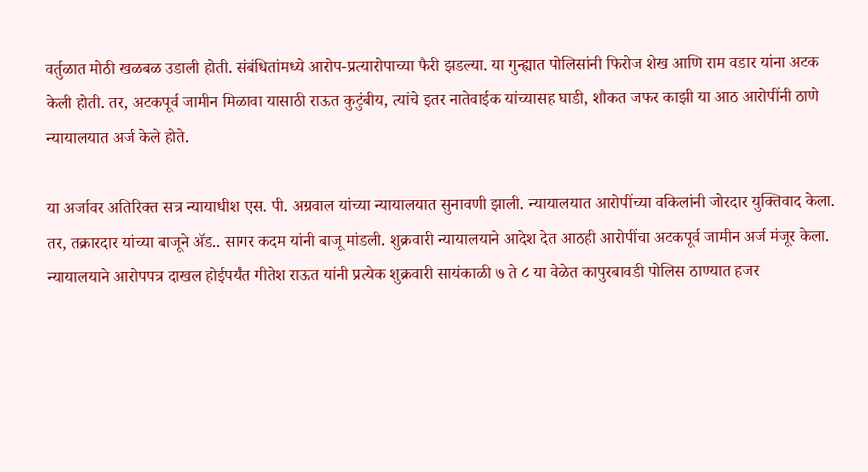वर्तुळात मोठी खळबळ उडाली होती. संबंधितांमध्ये आरोप-प्रत्यारोपाच्या फैरी झडल्या. या गुन्ह्यात पोलिसांनी फिरोज शेख आणि राम वडार यांना अटक केली होती. तर, अटकपूर्व जामीन मिळावा यासाठी राऊत कुटुंबीय, त्यांचे इतर नातेवाईक यांच्यासह घाडी, शौकत जफर काझी या आठ आरोपींनी ठाणे न्यायालयात अर्ज केले होते.

या अर्जावर अतिरिक्त सत्र न्यायाधीश एस. पी. अग्रवाल यांच्या न्यायालयात सुनावणी झाली. न्यायालयात आरोपींच्या वकिलांनी जोरदार युक्तिवाद केला. तर, तक्रारदार यांच्या बाजूने ॲड.. सागर कदम यांनी बाजू मांडली. शुक्रवारी न्यायालयाने आदेश देत आठही आरोपींचा अटकपूर्व जामीन अर्ज मंजूर केला. न्यायालयाने आरोपपत्र दाखल होईपर्यंत गीतेश राऊत यांनी प्रत्येक शुक्रवारी सायंकाळी ७ ते ८ या वेळेत कापुरबावडी पोलिस ठाण्यात हजर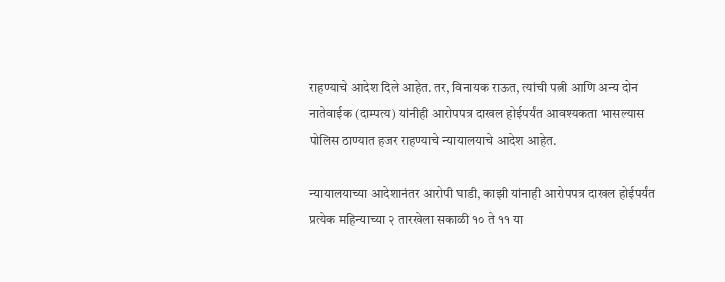राहण्याचे आदेश दिले आहेत. तर, विनायक राऊत, त्यांची पत्नी आणि अन्य दोन नातेवाईक (दाम्पत्य) यांनीही आरोपपत्र दाखल होईपर्यंत आवश्यकता भासल्यास पोलिस ठाण्यात हजर राहण्याचे न्यायालयाचे आदेश आहेत.

न्यायालयाच्या आदेशानंतर आरोपी घाडी, काझी यांनाही आरोपपत्र दाखल होईपर्यंत प्रत्येक महिन्याच्या २ तारखेला सकाळी १० ते ११ या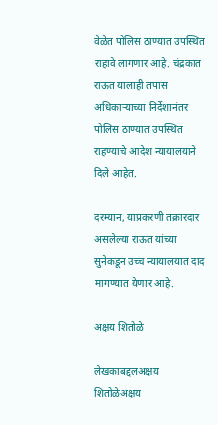वेळेत पोलिस ठाण्यात उपस्थित राहावे लागणार आहे. चंद्रकात राऊत यालाही तपास अधिकाऱ्याच्या निर्देशानंतर पोलिस ठाण्यात उपस्थित राहण्याचे आदेश न्यायालयाने दिले आहेत.

दरम्यान, याप्रकरणी तक्रारदार असलेल्या राऊत यांच्या सुनेकडून उच्च न्यायालयात दाद मागण्यात येणार आहे.

अक्षय शितोळे

लेखकाबद्दलअक्षय शितोळेअक्षय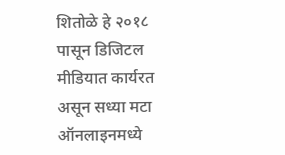शितोळे हे २०१८ पासून डिजिटल मीडियात कार्यरत असून सध्या मटा ऑनलाइनमध्ये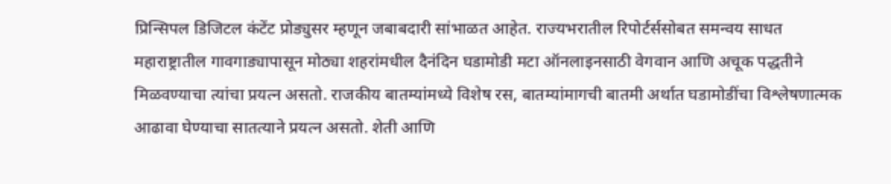प्रिन्सिपल डिजिटल कंटेंट प्रोड्युसर म्हणून जबाबदारी सांभाळत आहेत. राज्यभरातील रिपोर्टर्ससोबत समन्वय साधत महाराष्ट्रातील गावगाड्यापासून मोठ्या शहरांमधील दैनंदिन घडामोडी मटा ऑनलाइनसाठी वेगवान आणि अचूक पद्धतीने मिळवण्याचा त्यांचा प्रयत्न असतो. राजकीय बातम्यांमध्ये विशेष रस, बातम्यांमागची बातमी अर्थात घडामोडींचा विश्लेषणात्मक आढावा घेण्याचा सातत्याने प्रयत्न असतो. शेती आणि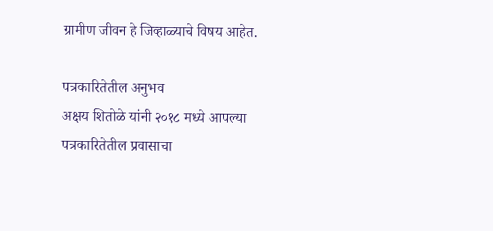ग्रामीण जीवन हे जिव्हाळ्याचे विषय आहेत.

पत्रकारितेतील अनुभव
अक्षय शितोळे यांनी २०१८ मध्ये आपल्या पत्रकारितेतील प्रवासाचा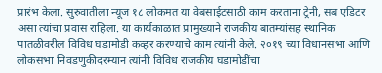प्रारंभ केला. सुरुवातीला न्यूज १८ लोकमत या वेबसाईटसाठी काम करताना ट्रेनी, सब एडिटर असा त्यांचा प्रवास राहिला. या कार्यकाळात प्रामुख्याने राजकीय बातम्यांसह स्थानिक पातळीवरील विविध घडामोडी कव्हर करण्याचे काम त्यांनी केले. २०१९ च्या विधानसभा आणि लोकसभा निवडणुकीदरम्यान त्यांनी विविध राजकीय घडामोडींचा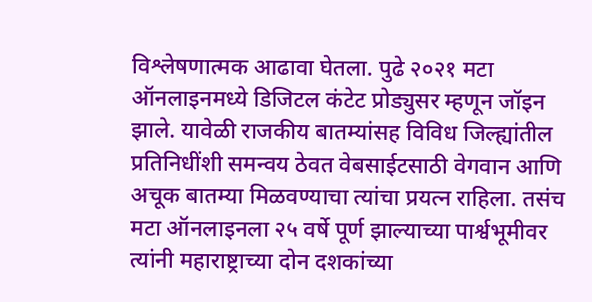विश्लेषणात्मक आढावा घेतला. पुढे २०२१ मटा ऑनलाइनमध्ये डिजिटल कंटेट प्रोड्युसर म्हणून जॉइन झाले. यावेळी राजकीय बातम्यांसह विविध जिल्ह्यांतील प्रतिनिधींशी समन्वय ठेवत वेबसाईटसाठी वेगवान आणि अचूक बातम्या मिळवण्याचा त्यांचा प्रयत्न राहिला. तसंच मटा ऑनलाइनला २५ वर्षे पूर्ण झाल्याच्या पार्श्वभूमीवर त्यांनी महाराष्ट्राच्या दोन दशकांच्या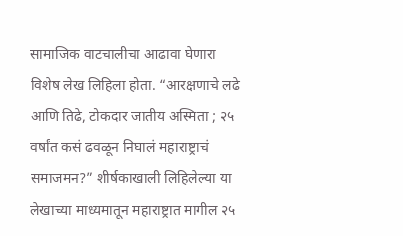सामाजिक वाटचालीचा आढावा घेणारा विशेष लेख लिहिला होता. “आरक्षणाचे लढे आणि तिढे, टोकदार जातीय अस्मिता ; २५ वर्षांत कसं ढवळून निघालं महाराष्ट्राचं समाजमन?” शीर्षकाखाली लिहिलेल्या या लेखाच्या माध्यमातून महाराष्ट्रात मागील २५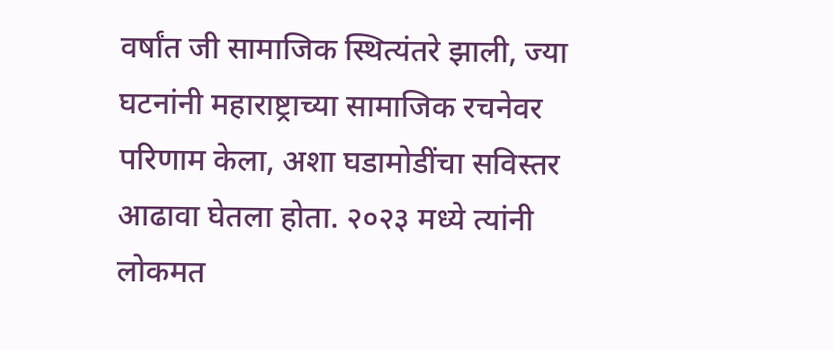वर्षांत जी सामाजिक स्थित्यंतरे झाली, ज्या घटनांनी महाराष्ट्राच्या सामाजिक रचनेवर परिणाम केला, अशा घडामोडींचा सविस्तर आढावा घेतला होता. २०२३ मध्ये त्यांनी लोकमत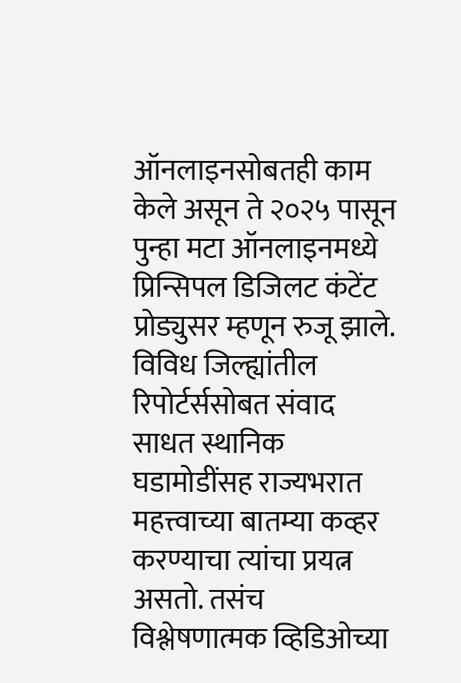ऑनलाइनसोबतही काम केले असून ते २०२५ पासून पुन्हा मटा ऑनलाइनमध्ये प्रिन्सिपल डिजिलट कंटेंट प्रोड्युसर म्हणून रुजू झाले. विविध जिल्ह्यांतील रिपोर्टर्ससोबत संवाद साधत स्थानिक घडामोडींसह राज्यभरात महत्त्वाच्या बातम्या कव्हर करण्याचा त्यांचा प्रयत्न असतो. तसंच विश्लेषणात्मक व्हिडिओच्या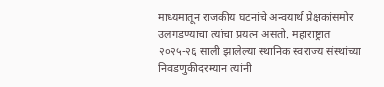माध्यमातून राजकीय घटनांचे अन्वयार्थ प्रेक्षकांसमोर उलगडण्याचा त्यांचा प्रयत्न असतो. महाराष्ट्रात २०२५-२६ साली झालेल्या स्थानिक स्वराज्य संस्थांच्या निवडणुकीदरम्यान त्यांनी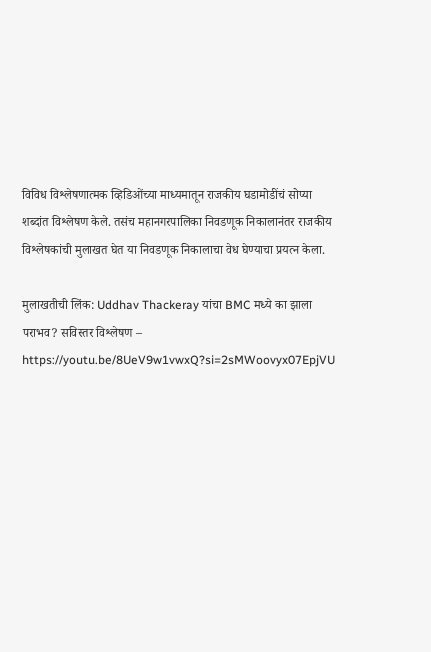विविध विश्लेषणात्मक व्हिडिओंच्या माध्यमातून राजकीय घडामोडींचं सोप्या शब्दांत विश्लेषण केले. तसंच महानगरपालिका निवडणूक निकालानंतर राजकीय विश्लेषकांची मुलाखत घेत या निवडणूक निकालाचा वेध घेण्याचा प्रयत्न केला.

मुलाखतीची लिंक: Uddhav Thackeray यांचा BMC मध्ये का झाला पराभव? सविस्तर विश्लेषण – https://youtu.be/8UeV9w1vwxQ?si=2sMWoovyx07EpjVU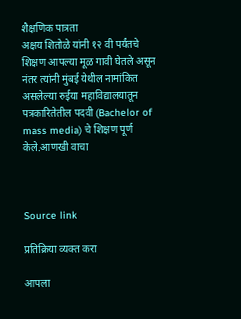शैक्षणिक पात्रता
अक्षय शितोळे यांनी १२ वी पर्यंतचे शिक्षण आपल्या मूळ गावी घेतले असून नंतर त्यांनी मुंबई येथील नामांकित असलेल्या रुईया महाविद्यालयातून पत्रकारितेतील पदवी (Bachelor of mass media) चे शिक्षण पूर्ण केले.आणखी वाचा



Source link

प्रतिक्रिया व्यक्त करा

आपला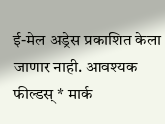ई-मेल अड्रेस प्रकाशित केला जाणार नाही. आवश्यक फील्डस् * मार्क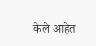केले आहेत